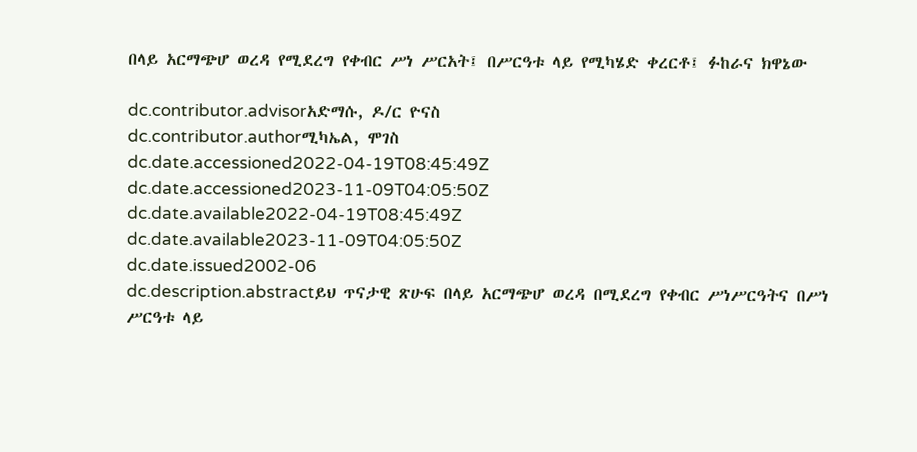በላይ አርማጭሆ ወረዳ የሚደረግ የቀብር ሥነ ሥርአት፤ በሥርዓቱ ላይ የሚካሄድ ቀረርቶ፤ ፉከራና ክዋኔው

dc.contributor.advisorአድማሱ, ዶ/ር ዮናስ
dc.contributor.authorሚካኤል, ሞገስ
dc.date.accessioned2022-04-19T08:45:49Z
dc.date.accessioned2023-11-09T04:05:50Z
dc.date.available2022-04-19T08:45:49Z
dc.date.available2023-11-09T04:05:50Z
dc.date.issued2002-06
dc.description.abstractይህ ጥናታዊ ጽሁፍ በላይ አርማጭሆ ወረዳ በሚደረግ የቀብር ሥነሥርዓትና በሥነ ሥርዓቱ ላይ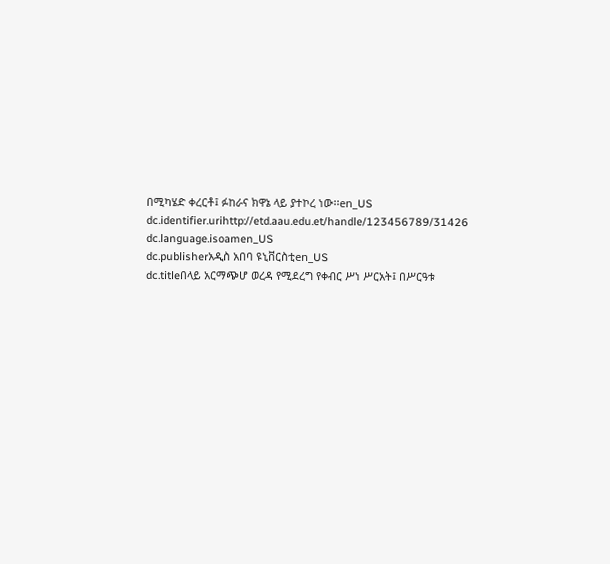በሚካሄድ ቀረርቶ፤ ፉከራና ክዋኔ ላይ ያተኮረ ነው፡፡en_US
dc.identifier.urihttp://etd.aau.edu.et/handle/123456789/31426
dc.language.isoamen_US
dc.publisherአዲስ አበባ ዩኒቨርስቲen_US
dc.titleበላይ አርማጭሆ ወረዳ የሚደረግ የቀብር ሥነ ሥርአት፤ በሥርዓቱ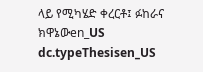ላይ የሚካሄድ ቀረርቶ፤ ፉከራና ክዋኔውen_US
dc.typeThesisen_US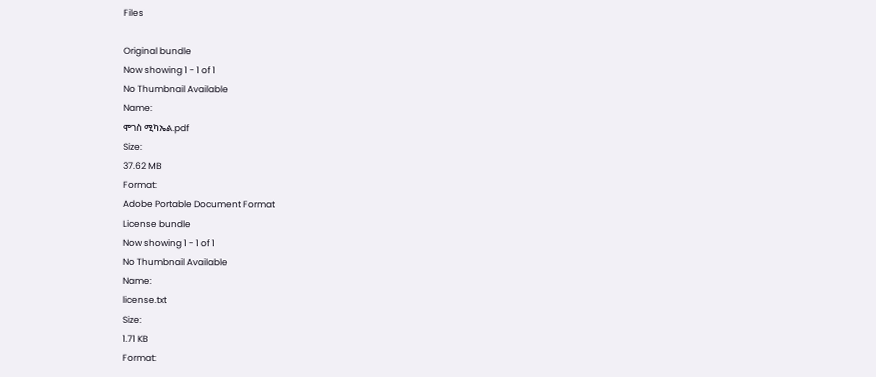Files

Original bundle
Now showing 1 - 1 of 1
No Thumbnail Available
Name:
ሞገስ ሚካኤል.pdf
Size:
37.62 MB
Format:
Adobe Portable Document Format
License bundle
Now showing 1 - 1 of 1
No Thumbnail Available
Name:
license.txt
Size:
1.71 KB
Format: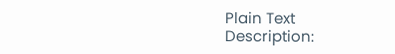Plain Text
Description: